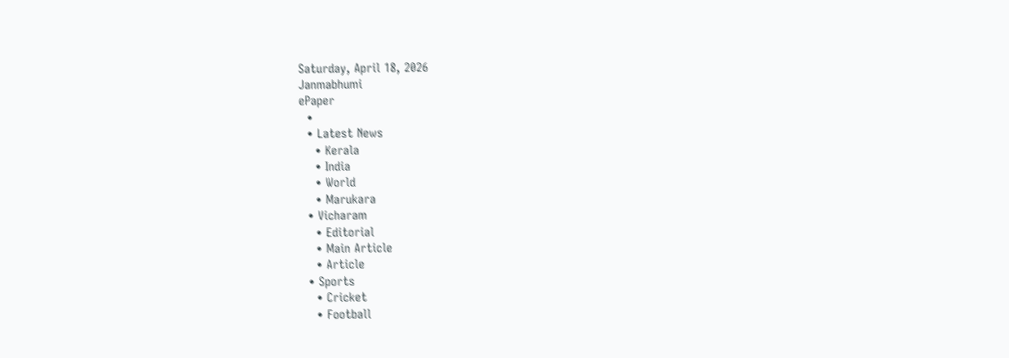Saturday, April 18, 2026
Janmabhumi
ePaper
  •
  • Latest News
    • Kerala
    • India
    • World
    • Marukara
  • Vicharam
    • Editorial
    • Main Article
    • Article
  • Sports
    • Cricket
    • Football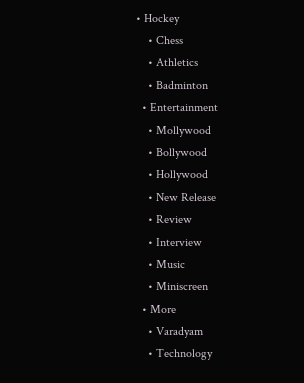• Hockey
    • Chess
    • Athletics
    • Badminton
  • Entertainment
    • Mollywood
    • Bollywood
    • Hollywood
    • New Release
    • Review
    • Interview
    • Music
    • Miniscreen
  • More
    • Varadyam
    • Technology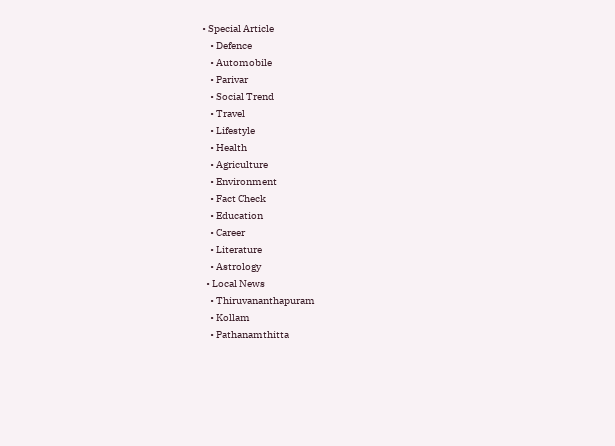• Special Article
    • Defence
    • Automobile
    • Parivar
    • Social Trend
    • Travel
    • Lifestyle
    • Health
    • Agriculture
    • Environment
    • Fact Check
    • Education
    • Career
    • Literature
    • Astrology
  • Local News
    • Thiruvananthapuram
    • Kollam
    • Pathanamthitta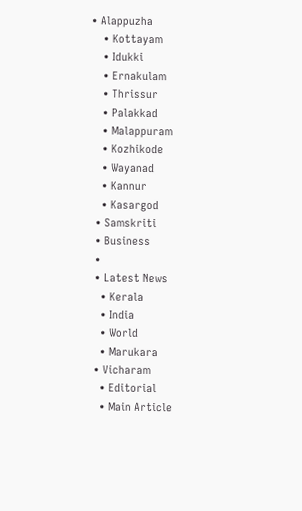• Alappuzha
    • Kottayam
    • Idukki
    • Ernakulam
    • Thrissur
    • Palakkad
    • Malappuram
    • Kozhikode
    • Wayanad
    • Kannur
    • Kasargod
  • Samskriti
  • Business
  •
  • Latest News
    • Kerala
    • India
    • World
    • Marukara
  • Vicharam
    • Editorial
    • Main Article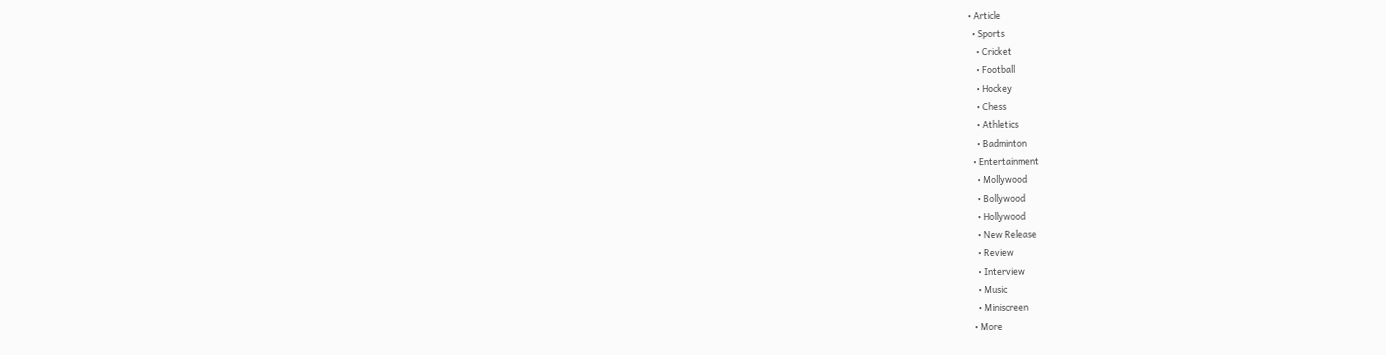• Article
  • Sports
    • Cricket
    • Football
    • Hockey
    • Chess
    • Athletics
    • Badminton
  • Entertainment
    • Mollywood
    • Bollywood
    • Hollywood
    • New Release
    • Review
    • Interview
    • Music
    • Miniscreen
  • More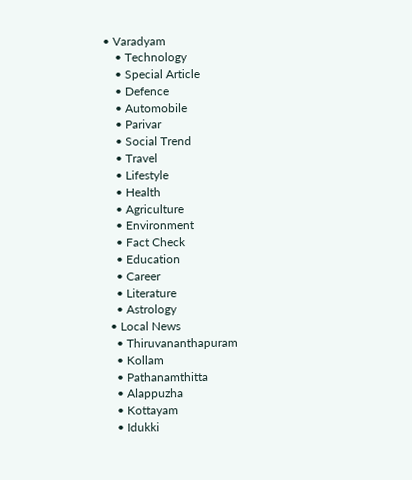• Varadyam
    • Technology
    • Special Article
    • Defence
    • Automobile
    • Parivar
    • Social Trend
    • Travel
    • Lifestyle
    • Health
    • Agriculture
    • Environment
    • Fact Check
    • Education
    • Career
    • Literature
    • Astrology
  • Local News
    • Thiruvananthapuram
    • Kollam
    • Pathanamthitta
    • Alappuzha
    • Kottayam
    • Idukki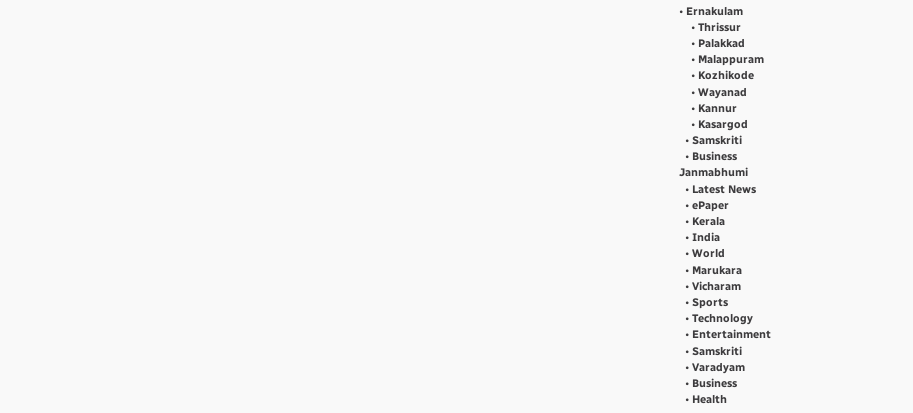• Ernakulam
    • Thrissur
    • Palakkad
    • Malappuram
    • Kozhikode
    • Wayanad
    • Kannur
    • Kasargod
  • Samskriti
  • Business
Janmabhumi
  • Latest News
  • ePaper
  • Kerala
  • India
  • World
  • Marukara
  • Vicharam
  • Sports
  • Technology
  • Entertainment
  • Samskriti
  • Varadyam
  • Business
  • Health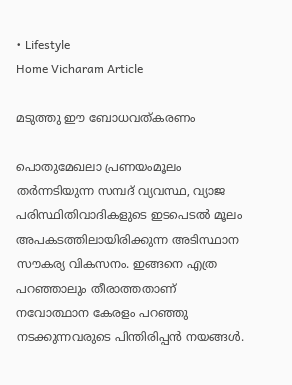• Lifestyle
Home Vicharam Article

മടുത്തു ഈ ബോധവത്കരണം

പൊതുമേഖലാ പ്രണയംമൂലം തര്‍ന്നടിയുന്ന സമ്പദ് വ്യവസ്ഥ, വ്യാജ പരിസ്ഥിതിവാദികളുടെ ഇടപെടല്‍ മൂലം അപകടത്തിലായിരിക്കുന്ന അടിസ്ഥാന സൗകര്യ വികസനം. ഇങ്ങനെ എത്ര പറഞ്ഞാലും തീരാത്തതാണ് നവോത്ഥാന കേരളം പറഞ്ഞു നടക്കുന്നവരുടെ പിന്തിരിപ്പന്‍ നയങ്ങള്‍.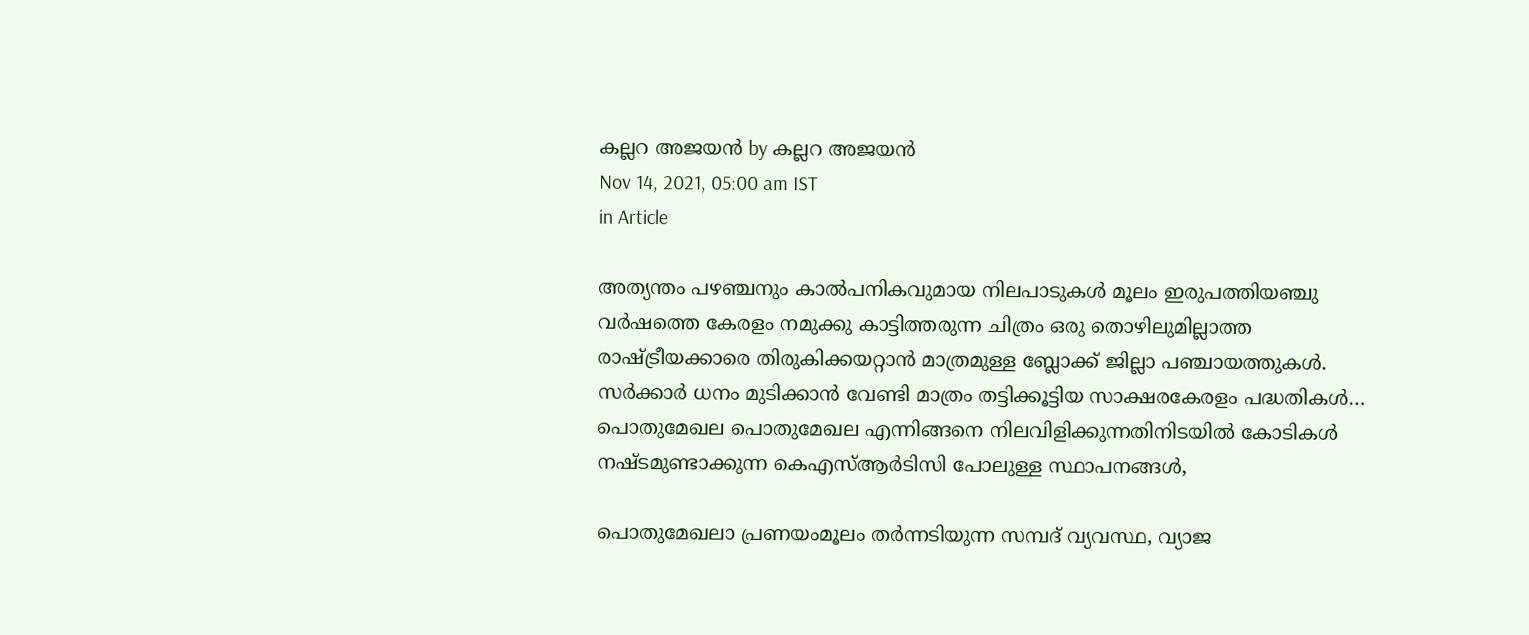കല്ലറ അജയന്‍ by കല്ലറ അജയന്‍
Nov 14, 2021, 05:00 am IST
in Article

അത്യന്തം പഴഞ്ചനും കാല്‍പനികവുമായ നിലപാടുകള്‍ മൂലം ഇരുപത്തിയഞ്ചു വര്‍ഷത്തെ കേരളം നമുക്കു കാട്ടിത്തരുന്ന ചിത്രം ഒരു തൊഴിലുമില്ലാത്ത രാഷ്‌ട്രീയക്കാരെ തിരുകിക്കയറ്റാന്‍ മാത്രമുള്ള ബ്ലോക്ക് ജില്ലാ പഞ്ചായത്തുകള്‍. സര്‍ക്കാര്‍ ധനം മുടിക്കാന്‍ വേണ്ടി മാത്രം തട്ടിക്കൂട്ടിയ സാക്ഷരകേരളം പദ്ധതികള്‍… പൊതുമേഖല പൊതുമേഖല എന്നിങ്ങനെ നിലവിളിക്കുന്നതിനിടയില്‍ കോടികള്‍ നഷ്ടമുണ്ടാക്കുന്ന കെഎസ്ആര്‍ടിസി പോലുള്ള സ്ഥാപനങ്ങള്‍,

പൊതുമേഖലാ പ്രണയംമൂലം തര്‍ന്നടിയുന്ന സമ്പദ് വ്യവസ്ഥ, വ്യാജ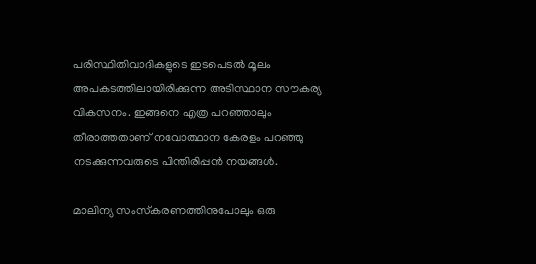പരിസ്ഥിതിവാദികളുടെ ഇടപെടല്‍ മൂലം അപകടത്തിലായിരിക്കുന്ന അടിസ്ഥാന സൗകര്യ വികസനം. ഇങ്ങനെ എത്ര പറഞ്ഞാലും തീരാത്തതാണ് നവോത്ഥാന കേരളം പറഞ്ഞു നടക്കുന്നവരുടെ പിന്തിരിപ്പന്‍ നയങ്ങള്‍.

മാലിന്യ സംസ്‌കരണത്തിനുപോലും ഒരു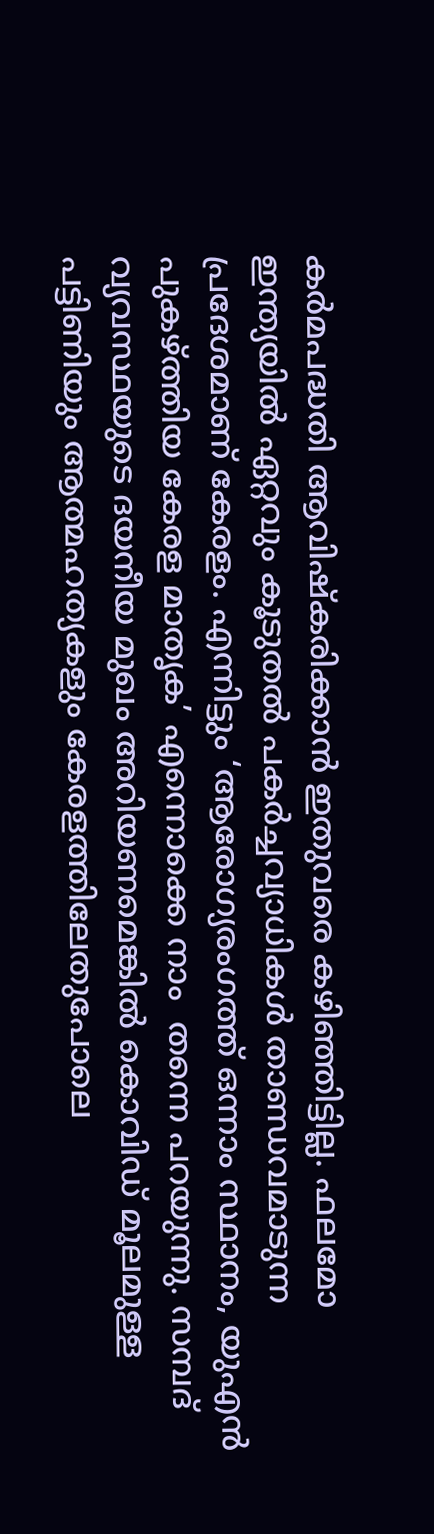കര്‍മപദ്ധതി ആവിഷ്‌കരിക്കാന്‍ ഇതുവരെ കഴിഞ്ഞിട്ടില്ല. ഫലമോ ഇന്ത്യയില്‍ ഏറ്റവും കൂടുതല്‍ പകര്‍ച്ചവ്യാധികള്‍ താണ്ഡവമാടുന്ന പ്രദേശമാണ് കേരളം. എന്നിട്ടും ‘ആരോഗ്യരംഗത്ത് ഒന്നാം സ്ഥാനം, യുഎന്‍ പുകഴ്‌ത്തിയ കേരള മാതൃക’ എന്നൊക്കെ നാം  തന്നെ പറയുന്നു. സമ്പദ് വ്യവസ്ഥയുടെ ദയനീയ മുഖം അറിയണമെങ്കില്‍ കൊവിഡ് മൂലമുള്ള പട്ടിണിയും ആത്മഹത്യകളും കേരളത്തിലേതുപോലെ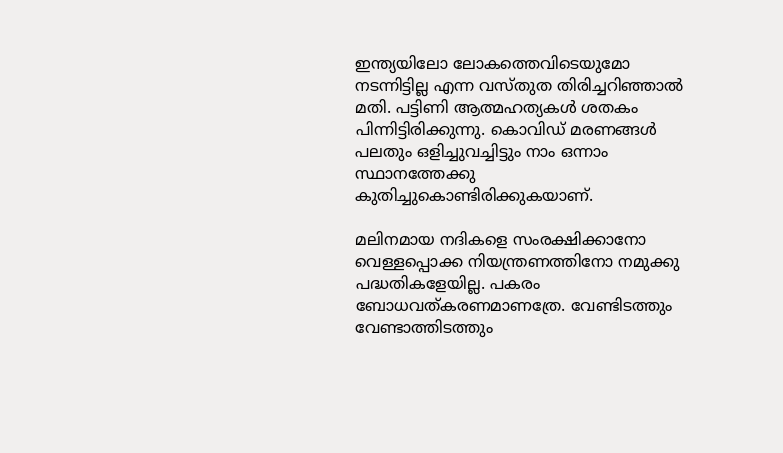ഇന്ത്യയിലോ ലോകത്തെവിടെയുമോ നടന്നിട്ടില്ല എന്ന വസ്തുത തിരിച്ചറിഞ്ഞാല്‍ മതി. പട്ടിണി ആത്മഹത്യകള്‍ ശതകം പിന്നിട്ടിരിക്കുന്നു. കൊവിഡ് മരണങ്ങള്‍ പലതും ഒളിച്ചുവച്ചിട്ടും നാം ഒന്നാം സ്ഥാനത്തേക്കു കുതിച്ചുകൊണ്ടിരിക്കുകയാണ്.

മലിനമായ നദികളെ സംരക്ഷിക്കാനോ വെള്ളപ്പൊക്ക നിയന്ത്രണത്തിനോ നമുക്കു പദ്ധതികളേയില്ല. പകരം ബോധവത്കരണമാണത്രേ. വേണ്ടിടത്തും വേണ്ടാത്തിടത്തും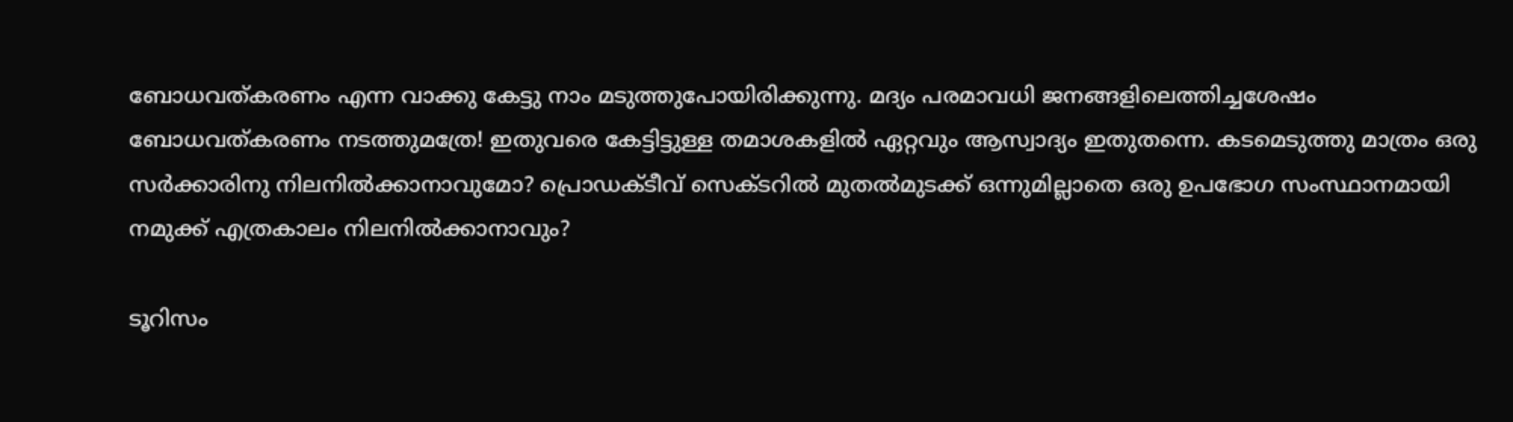ബോധവത്കരണം എന്ന വാക്കു കേട്ടു നാം മടുത്തുപോയിരിക്കുന്നു. മദ്യം പരമാവധി ജനങ്ങളിലെത്തിച്ചശേഷം ബോധവത്കരണം നടത്തുമത്രേ! ഇതുവരെ കേട്ടിട്ടുള്ള തമാശകളില്‍ ഏറ്റവും ആസ്വാദ്യം ഇതുതന്നെ. കടമെടുത്തു മാത്രം ഒരു സര്‍ക്കാരിനു നിലനില്‍ക്കാനാവുമോ? പ്രൊഡക്ടീവ് സെക്ടറില്‍ മുതല്‍മുടക്ക് ഒന്നുമില്ലാതെ ഒരു ഉപഭോഗ സംസ്ഥാനമായി നമുക്ക് എത്രകാലം നിലനില്‍ക്കാനാവും?

ടൂറിസം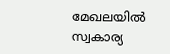മേഖലയില്‍ സ്വകാര്യ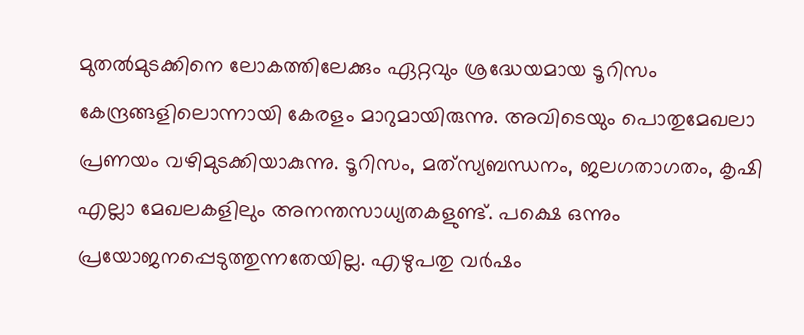മുതല്‍മുടക്കിനെ ലോകത്തിലേക്കും ഏറ്റവും ശ്രദ്ധേയമായ ടൂറിസം കേന്ദ്രങ്ങളിലൊന്നായി കേരളം മാറുമായിരുന്നു. അവിടെയും പൊതുമേഖലാ പ്രണയം വഴിമുടക്കിയാകുന്നു. ടൂറിസം, മത്‌സ്യബന്ധനം, ജലഗതാഗതം, കൃഷി എല്ലാ മേഖലകളിലും അനന്തസാധ്യതകളുണ്ട്. പക്ഷെ ഒന്നും പ്രയോജനപ്പെടുത്തുന്നതേയില്ല. എഴുപതു വര്‍ഷം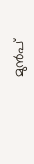മുന്‍പ്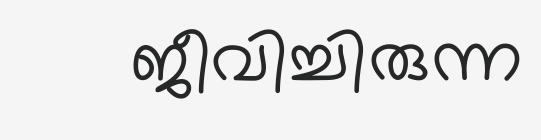ജീവിച്ചിരുന്ന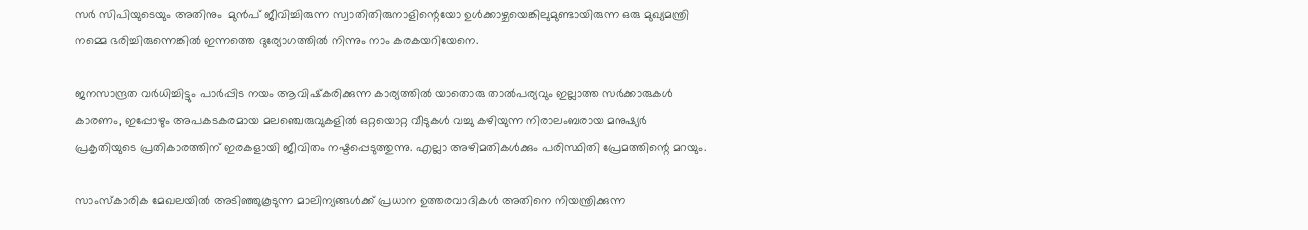സര്‍ സിപിയുടെയും അതിനും  മുന്‍പ് ജീവിച്ചിരുന്ന സ്വാതിതിരുനാളിന്റെയോ ഉള്‍ക്കാഴ്ചയെങ്കിലുമുണ്ടായിരുന്ന ഒരു മുഖ്യമന്ത്രി നമ്മെ ഭരിച്ചിരുന്നെങ്കില്‍ ഇന്നത്തെ ദുര്യോഗത്തില്‍ നിന്നും നാം കരകയറിയേനെ.

ജനസാന്ദ്രത വര്‍ധിച്ചിട്ടും പാര്‍പ്പിട നയം ആവിഷ്‌കരിക്കുന്ന കാര്യത്തില്‍ യാതൊരു താല്‍പര്യവും ഇല്ലാത്ത സര്‍ക്കാരുകള്‍ കാരണം, ഇപ്പോഴും അപകടകരമായ മലഞ്ചെരുവുകളില്‍ ഒറ്റയൊറ്റ വീടുകള്‍ വച്ചു കഴിയുന്ന നിരാലംബരായ മനുഷ്യര്‍ പ്രകൃതിയുടെ പ്രതികാരത്തിന് ഇരകളായി ജീവിതം നഷ്ടപ്പെടുത്തുന്നു. എല്ലാ അഴിമതികള്‍ക്കും പരിസ്ഥിതി പ്രേമത്തിന്റെ മറയും.

സാംസ്‌കാരിക മേഖലയില്‍ അടിഞ്ഞുകൂടുന്ന മാലിന്യങ്ങള്‍ക്ക് പ്രധാന ഉത്തരവാദികള്‍ അതിനെ നിയന്ത്രിക്കുന്ന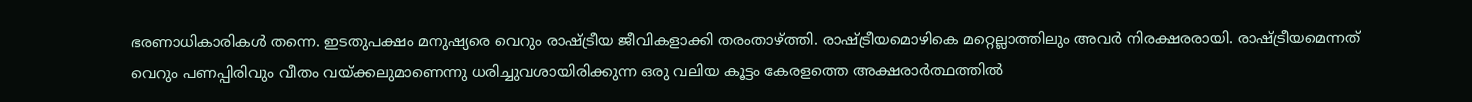ഭരണാധികാരികള്‍ തന്നെ. ഇടതുപക്ഷം മനുഷ്യരെ വെറും രാഷ്‌ട്രീയ ജീവികളാക്കി തരംതാഴ്‌ത്തി. രാഷ്‌ട്രീയമൊഴികെ മറ്റെല്ലാത്തിലും അവര്‍ നിരക്ഷരരായി. രാഷ്‌ട്രീയമെന്നത് വെറും പണപ്പിരിവും വീതം വയ്‌ക്കലുമാണെന്നു ധരിച്ചുവശായിരിക്കുന്ന ഒരു വലിയ കൂട്ടം കേരളത്തെ അക്ഷരാര്‍ത്ഥത്തില്‍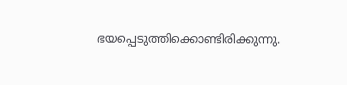ഭയപ്പെടുത്തിക്കൊണ്ടിരിക്കുന്നു.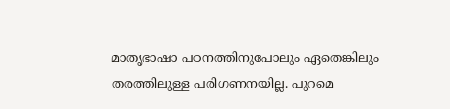മാതൃഭാഷാ പഠനത്തിനുപോലും ഏതെങ്കിലും തരത്തിലുള്ള പരിഗണനയില്ല. പുറമെ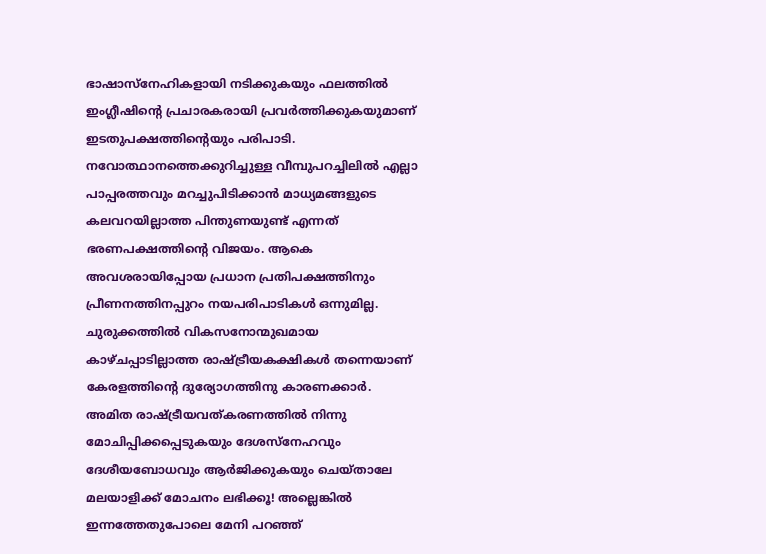ഭാഷാസ്‌നേഹികളായി നടിക്കുകയും ഫലത്തില്‍ ഇംഗ്ലീഷിന്റെ പ്രചാരകരായി പ്രവര്‍ത്തിക്കുകയുമാണ് ഇടതുപക്ഷത്തിന്റെയും പരിപാടി. നവോത്ഥാനത്തെക്കുറിച്ചുള്ള വീമ്പുപറച്ചിലില്‍ എല്ലാ പാപ്പരത്തവും മറച്ചുപിടിക്കാന്‍ മാധ്യമങ്ങളുടെ കലവറയില്ലാത്ത പിന്തുണയുണ്ട് എന്നത് ഭരണപക്ഷത്തിന്റെ വിജയം. ആകെ അവശരായിപ്പോയ പ്രധാന പ്രതിപക്ഷത്തിനും പ്രീണനത്തിനപ്പുറം നയപരിപാടികള്‍ ഒന്നുമില്ല. ചുരുക്കത്തില്‍ വികസനോന്മുഖമായ കാഴ്ചപ്പാടില്ലാത്ത രാഷ്‌ട്രീയകക്ഷികള്‍ തന്നെയാണ് കേരളത്തിന്റെ ദുര്യോഗത്തിനു കാരണക്കാര്‍. അമിത രാഷ്‌ട്രീയവത്കരണത്തില്‍ നിന്നു മോചിപ്പിക്കപ്പെടുകയും ദേശസ്‌നേഹവും ദേശീയബോധവും ആര്‍ജിക്കുകയും ചെയ്താലേ മലയാളിക്ക് മോചനം ലഭിക്കൂ! അല്ലെങ്കില്‍ ഇന്നത്തേതുപോലെ മേനി പറഞ്ഞ്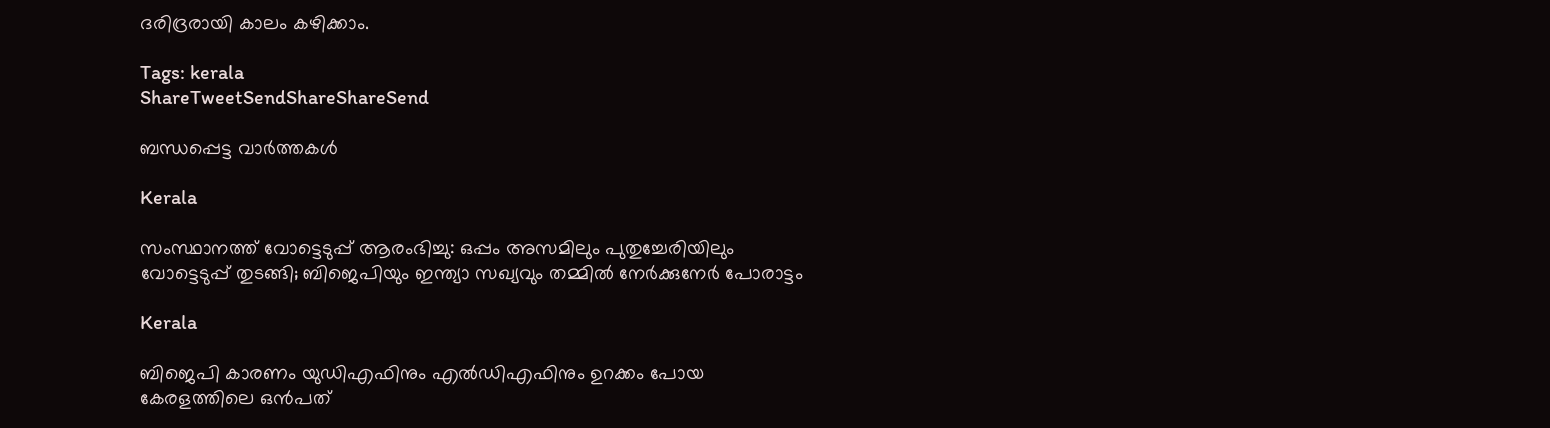ദരിദ്രരായി കാലം കഴിക്കാം.

Tags: kerala
ShareTweetSendShareShareSend

ബന്ധപ്പെട്ട വാര്‍ത്തകള്‍

Kerala

സംസ്ഥാനത്ത് വോട്ടെടുപ്പ് ആരംഭിച്ചു: ഒപ്പം അസമിലും പുതുച്ചേരിയിലും വോട്ടെടുപ്പ് തുടങ്ങി; ബിജെപിയും ഇന്ത്യാ സഖ്യവും തമ്മിൽ നേർക്കുനേർ പോരാട്ടം

Kerala

ബിജെപി കാരണം യുഡിഎഫിനും എല്‍ഡിഎഫിനും ഉറക്കം പോയ കേരളത്തിലെ ഒന്‍പത്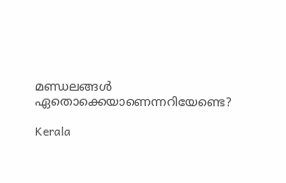മണ്ഡലങ്ങള്‍ ഏതൊക്കെയാണെന്നറിയേണ്ടെ?

Kerala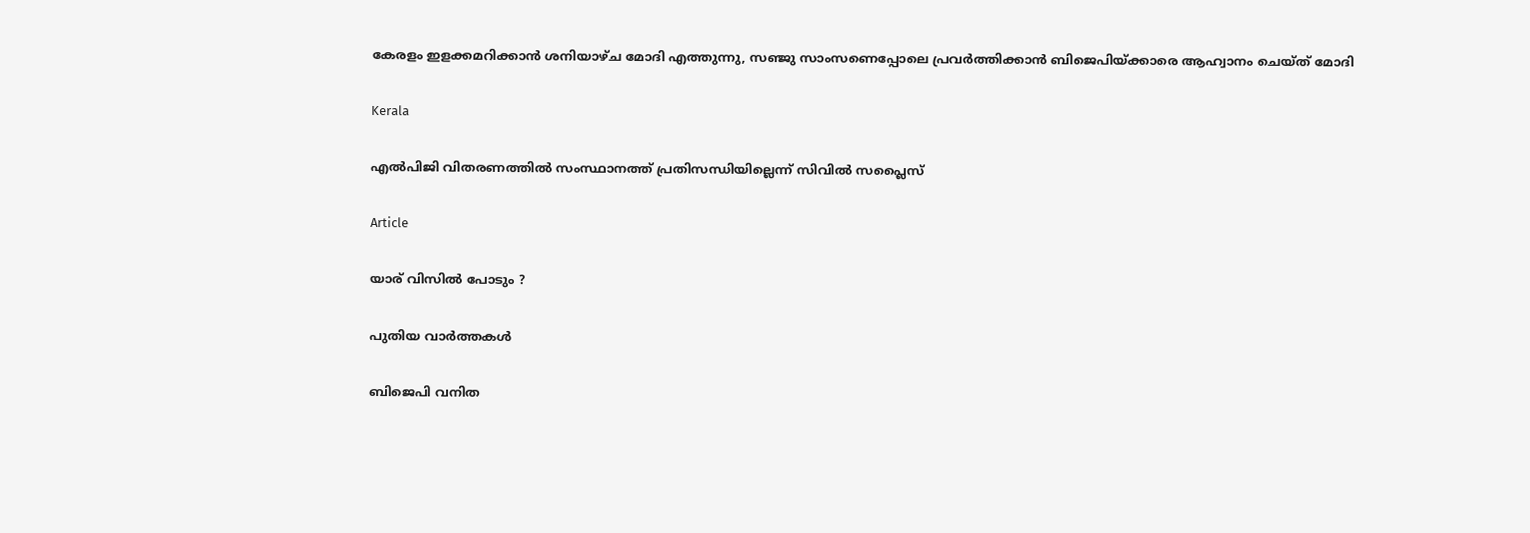കേരളം ഇളക്കമറിക്കാന്‍ ശനിയാഴ്ച മോദി എത്തുന്നു, സഞ്ജു സാംസണെപ്പോലെ പ്രവര്‍ത്തിക്കാന്‍ ബിജെപിയ്‌ക്കാരെ ആഹ്വാനം ചെയ്ത് മോദി

Kerala

എല്‍പിജി വിതരണത്തില്‍ സംസ്ഥാനത്ത് പ്രതിസന്ധിയില്ലെന്ന് സിവില്‍ സപ്ലൈസ്

Article

യാര് വിസില്‍ പോടും ?

പുതിയ വാര്‍ത്തകള്‍

ബിജെപി വനിത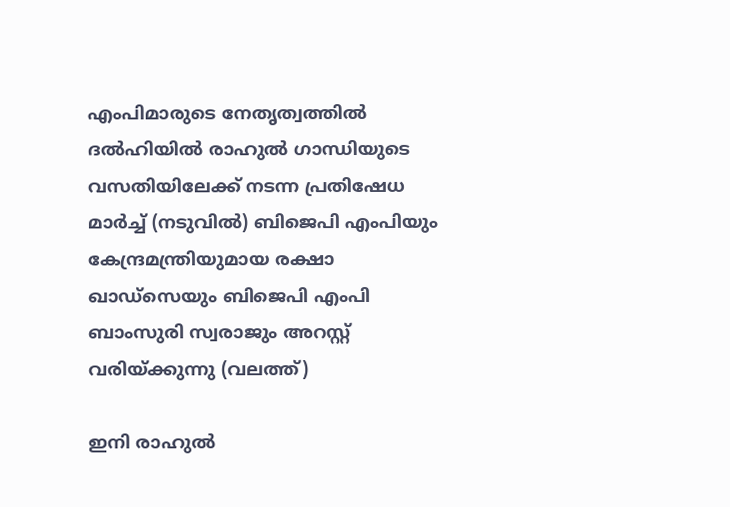എംപിമാരുടെ നേതൃത്വത്തില്‍ ദല്‍ഹിയില്‍ രാഹുല്‍ ഗാന്ധിയുടെ വസതിയിലേക്ക് നടന്ന പ്രതിഷേധ മാര്‍ച്ച് (നടുവില്‍) ബിജെപി എംപിയും കേന്ദ്രമന്ത്രിയുമായ രക്ഷാ ഖാഡ്സെയും ബിജെപി എംപി ബാംസുരി സ്വരാജും അറസ്റ്റ് വരിയ്ക്കുന്നു (വലത്ത്)

ഇനി രാഹുല്‍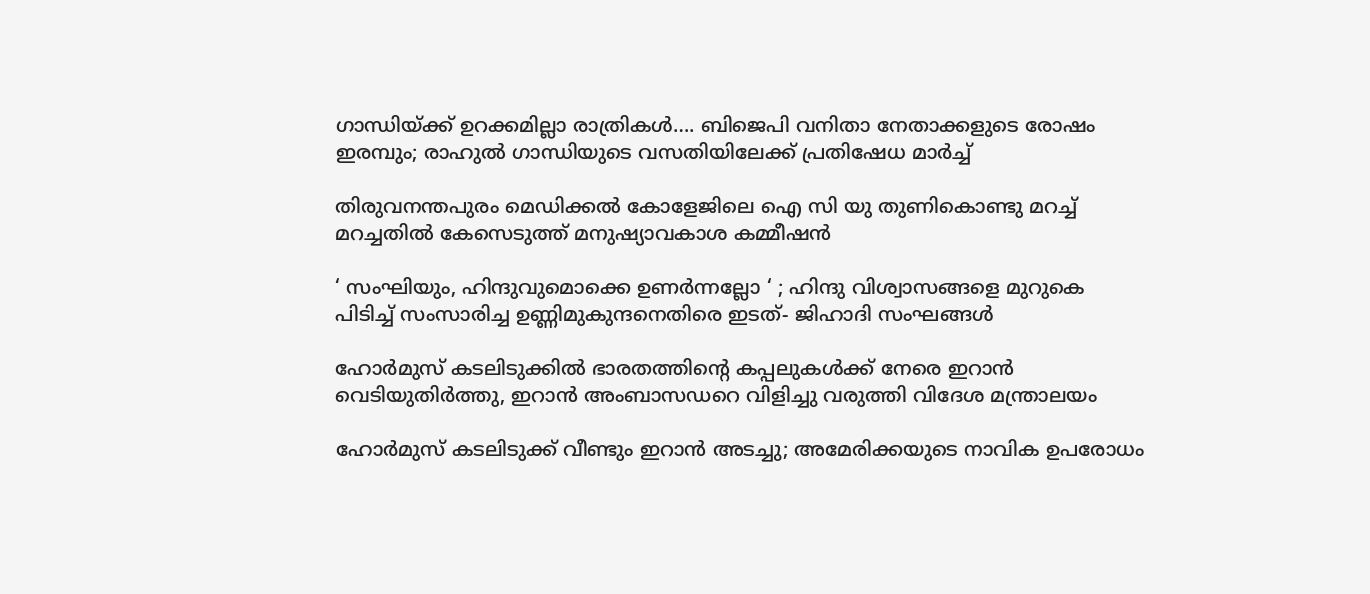ഗാന്ധിയ്‌ക്ക് ഉറക്കമില്ലാ രാത്രികള്‍…. ബിജെപി വനിതാ നേതാക്കളുടെ രോഷം ഇരമ്പും; രാഹുല്‍ ഗാന്ധിയുടെ വസതിയിലേക്ക് പ്രതിഷേധ മാര്‍ച്ച്

തിരുവനന്തപുരം മെഡിക്കല്‍ കോളേജിലെ ഐ സി യു തുണികൊണ്ടു മറച്ച് മറച്ചതില്‍ കേസെടുത്ത് മനുഷ്യാവകാശ കമ്മീഷന്‍

‘ സംഘിയും, ഹിന്ദുവുമൊക്കെ ഉണർന്നല്ലോ ‘ ; ഹിന്ദു വിശ്വാസങ്ങളെ മുറുകെ പിടിച്ച് സംസാരിച്ച ഉണ്ണിമുകുന്ദനെതിരെ ഇടത്- ജിഹാദി സംഘങ്ങൾ

ഹോര്‍മുസ് കടലിടുക്കില്‍ ഭാരതത്തിന്റെ കപ്പലുകള്‍ക്ക് നേരെ ഇറാന്‍ വെടിയുതിര്‍ത്തു, ഇറാന്‍ അംബാസഡറെ വിളിച്ചു വരുത്തി വിദേശ മന്ത്രാലയം

ഹോര്‍മുസ് കടലിടുക്ക് വീണ്ടും ഇറാന്‍ അടച്ചു; അമേരിക്കയുടെ നാവിക ഉപരോധം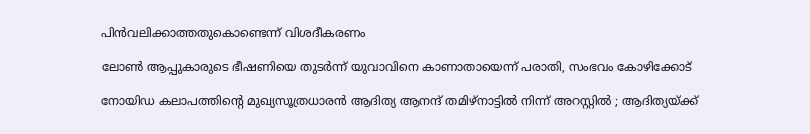പിന്‍വലിക്കാത്തതുകൊണ്ടെന്ന് വിശദീകരണം

ലോണ്‍ ആപ്പുകാരുടെ ഭീഷണിയെ തുടര്‍ന്ന് യുവാവിനെ കാണാതായെന്ന് പരാതി, സംഭവം കോഴിക്കോട്

നോയിഡ കലാപത്തിന്റെ മുഖ്യസൂത്രധാരൻ ആദിത്യ ആനന്ദ് തമിഴ്‌നാട്ടിൽ നിന്ന് അറസ്റ്റിൽ ; ആദിത്യയ്‌ക്ക്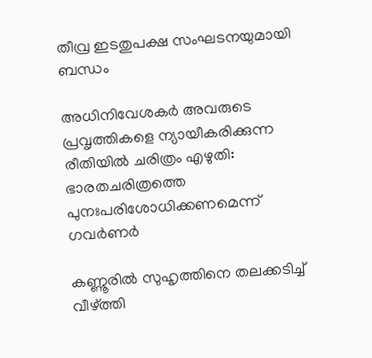തീവ്ര ഇടതുപക്ഷ സംഘടനയുമായി ബന്ധം

അധിനിവേശകര്‍ അവരുടെ പ്രവൃത്തികളെ ന്യായീകരിക്കുന്ന രീതിയില്‍ ചരിത്രം എഴുതി: ഭാരതചരിത്രത്തെ പുനഃപരിശോധിക്കണമെന്ന് ഗവര്‍ണര്‍

കണ്ണൂരില്‍ സുഹൃത്തിനെ തലക്കടിച്ച് വീഴ്‌ത്തി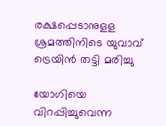രക്ഷപ്പെടാനുളള ശ്രമത്തിനിടെ യുവാവ് ട്രെയിന്‍ തട്ടി മരിച്ചു

യോഗിയെ വിറപ്പിച്ചുവെന്ന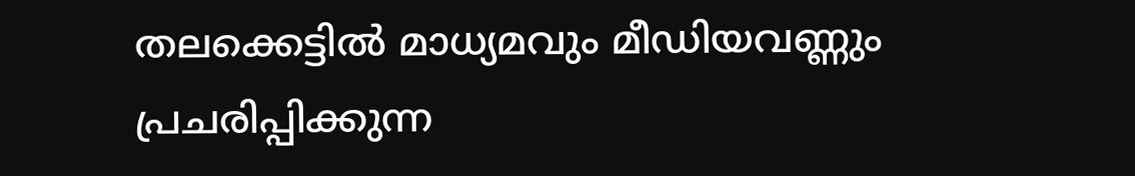തലക്കെട്ടില്‍ മാധ്യമവും മീഡിയവണ്ണും പ്രചരിപ്പിക്കുന്ന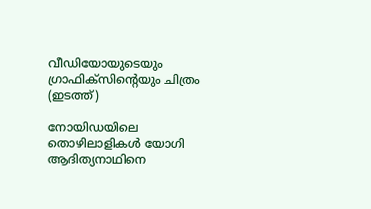വീഡിയോയുടെയും ഗ്രാഫിക്സിന്‍റെയും ചിത്രം (ഇടത്ത്)

നോയിഡയിലെ തൊഴിലാളികള്‍ യോഗി ആദിത്യനാഥിനെ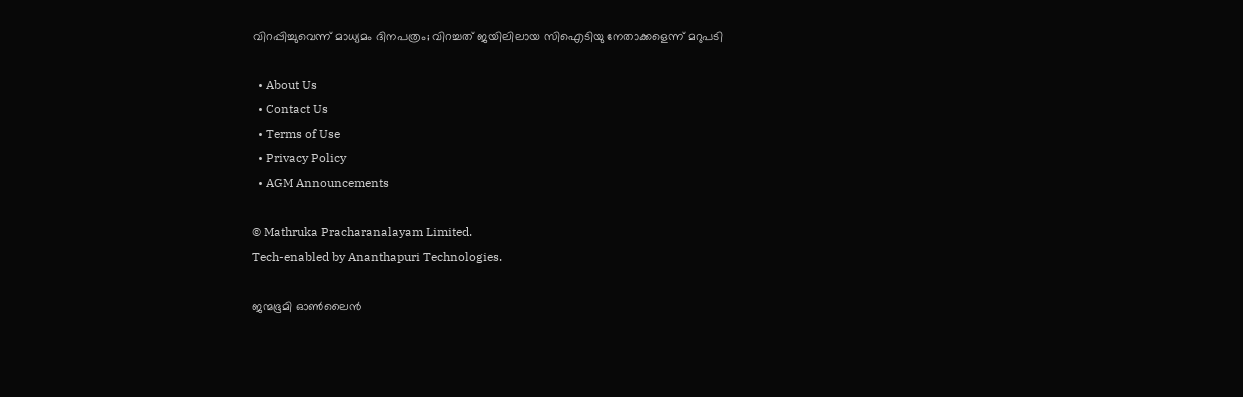വിറപ്പിച്ചുവെന്ന് മാധ്യമം ദിനപത്രം; വിറച്ചത് ജയിലിലായ സിഐടിയു നേതാക്കളെന്ന് മറുപടി

  • About Us
  • Contact Us
  • Terms of Use
  • Privacy Policy
  • AGM Announcements

© Mathruka Pracharanalayam Limited.
Tech-enabled by Ananthapuri Technologies.

ജന്മഭൂമി ഓണ്‍ലൈന്‍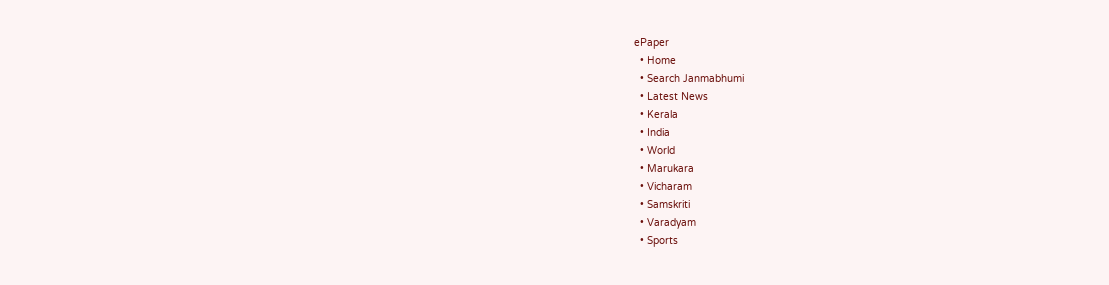ePaper
  • Home
  • Search Janmabhumi
  • Latest News
  • Kerala
  • India
  • World
  • Marukara
  • Vicharam
  • Samskriti
  • Varadyam
  • Sports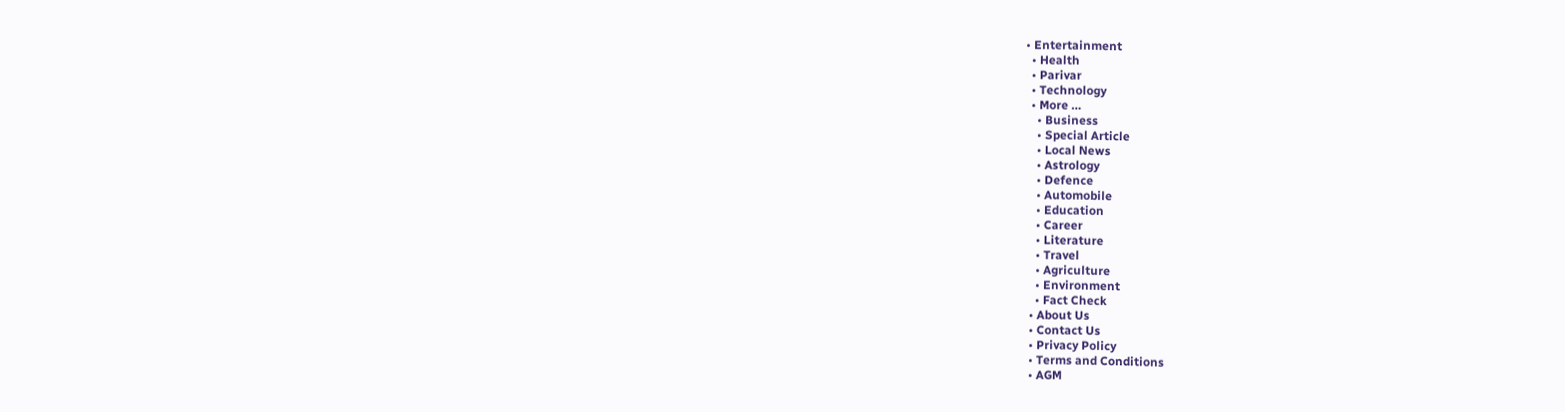• Entertainment
  • Health
  • Parivar
  • Technology
  • More …
    • Business
    • Special Article
    • Local News
    • Astrology
    • Defence
    • Automobile
    • Education
    • Career
    • Literature
    • Travel
    • Agriculture
    • Environment
    • Fact Check
  • About Us
  • Contact Us
  • Privacy Policy
  • Terms and Conditions
  • AGM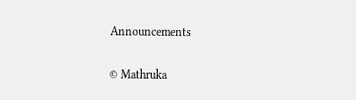Announcements

© Mathruka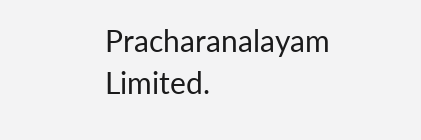Pracharanalayam Limited.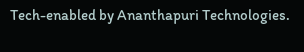Tech-enabled by Ananthapuri Technologies.